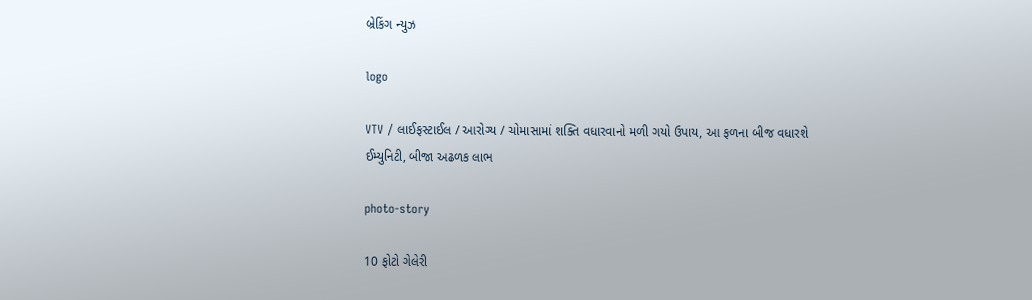બ્રેકિંગ ન્યુઝ

logo

VTV / લાઈફસ્ટાઈલ / આરોગ્ય / ચોમાસામાં શક્તિ વધારવાનો મળી ગયો ઉપાય, આ ફળના બીજ વધારશે ઈમ્યુનિટી, બીજા અઢળક લાભ

photo-story

10 ફોટો ગેલેરી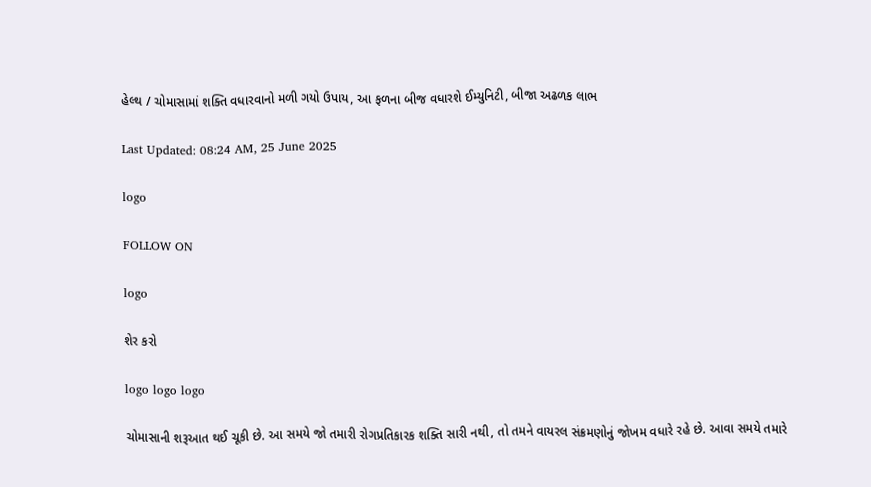હેલ્થ / ચોમાસામાં શક્તિ વધારવાનો મળી ગયો ઉપાય, આ ફળના બીજ વધારશે ઈમ્યુનિટી, બીજા અઢળક લાભ

Last Updated: 08:24 AM, 25 June 2025

logo

FOLLOW ON

logo

શેર કરો

logo logo logo

ચોમાસાની શરૂઆત થઈ ચૂકી છે. આ સમયે જો તમારી રોગપ્રતિકારક શક્તિ સારી નથી, તો તમને વાયરલ સંક્રમણોનું જોખમ વધારે રહે છે. આવા સમયે તમારે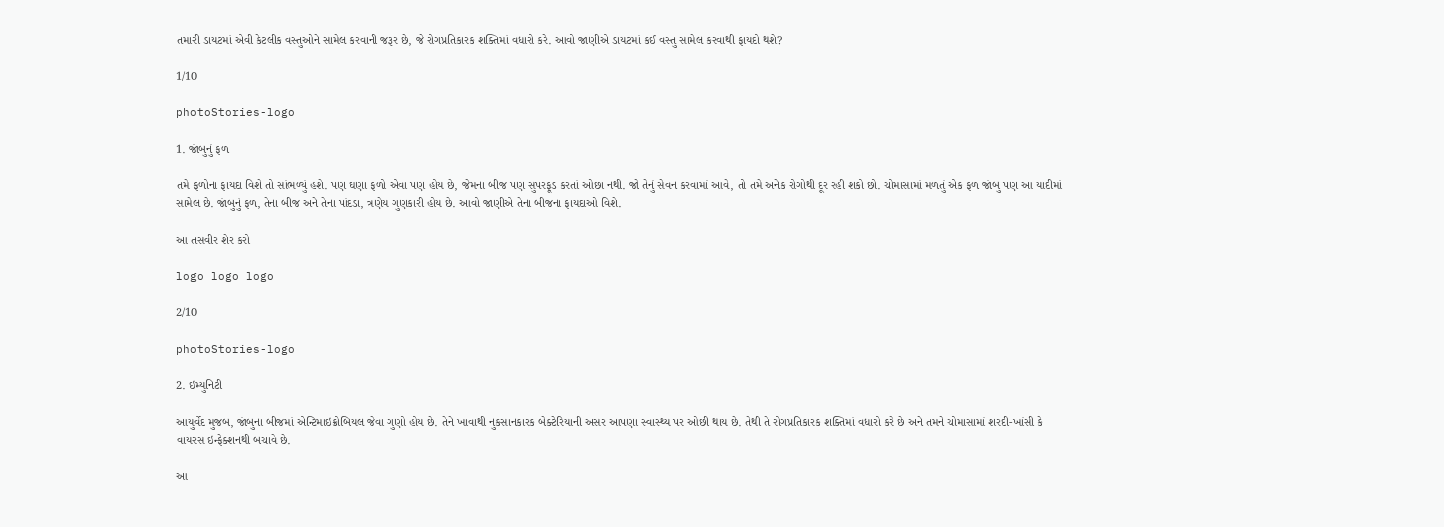તમારી ડાયટમાં એવી કેટલીક વસ્તુઓને સામેલ કરવાની જરૂર છે, જે રોગપ્રતિકારક શક્તિમાં વધારો કરે. આવો જાણીએ ડાયટમાં કઈ વસ્તુ સામેલ કરવાથી ફાયદો થશે?

1/10

photoStories-logo

1. જાંબુનું ફળ

તમે ફળોના ફાયદા વિશે તો સાંભળ્યું હશે. પણ ઘણા ફળો એવા પણ હોય છે, જેમના બીજ પણ સુપરફૂડ કરતાં ઓછા નથી. જો તેનું સેવન કરવામાં આવે, તો તમે અનેક રોગોથી દૂર રહી શકો છો. ચોમાસામાં મળતું એક ફળ જાંબુ પણ આ યાદીમાં સામેલ છે. જાંબુનું ફળ, તેના બીજ અને તેના પાંદડા, ત્રણેય ગુણકારી હોય છે. આવો જાણીએ તેના બીજના ફાયદાઓ વિશે.

આ તસવીર શેર કરો

logo logo logo

2/10

photoStories-logo

2. ઇમ્યુનિટી

આયુર્વેદ મુજબ, જાંબુના બીજમાં એન્ટિમાઇક્રોબિયલ જેવા ગુણો હોય છે. તેને ખાવાથી નુકસાનકારક બેક્ટેરિયાની અસર આપણા સ્વાસ્થ્ય પર ઓછી થાય છે. તેથી તે રોગપ્રતિકારક શક્તિમાં વધારો કરે છે અને તમને ચોમાસામાં શરદી-ખાંસી કે વાયરસ ઇન્ફેક્શનથી બચાવે છે.

આ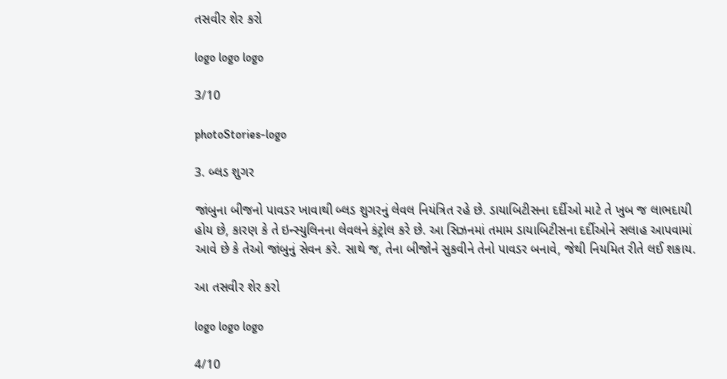તસવીર શેર કરો

logo logo logo

3/10

photoStories-logo

3. બ્લડ શુગર

જાંબુના બીજનો પાવડર ખાવાથી બ્લડ શુગરનું લેવલ નિયંત્રિત રહે છે. ડાયાબિટીસના દર્દીઓ માટે તે ખુબ જ લાભદાયી હોય છે, કારણ કે તે ઇન્સ્યુલિનના લેવલને કંટ્રોલ કરે છે. આ સિઝનમાં તમામ ડાયાબિટીસના દર્દીઓને સલાહ આપવામાં આવે છે કે તેઓ જાંબુનું સેવન કરે. સાથે જ, તેના બીજોને સુકવીને તેનો પાવડર બનાવે, જેથી નિયમિત રીતે લઈ શકાય.

આ તસવીર શેર કરો

logo logo logo

4/10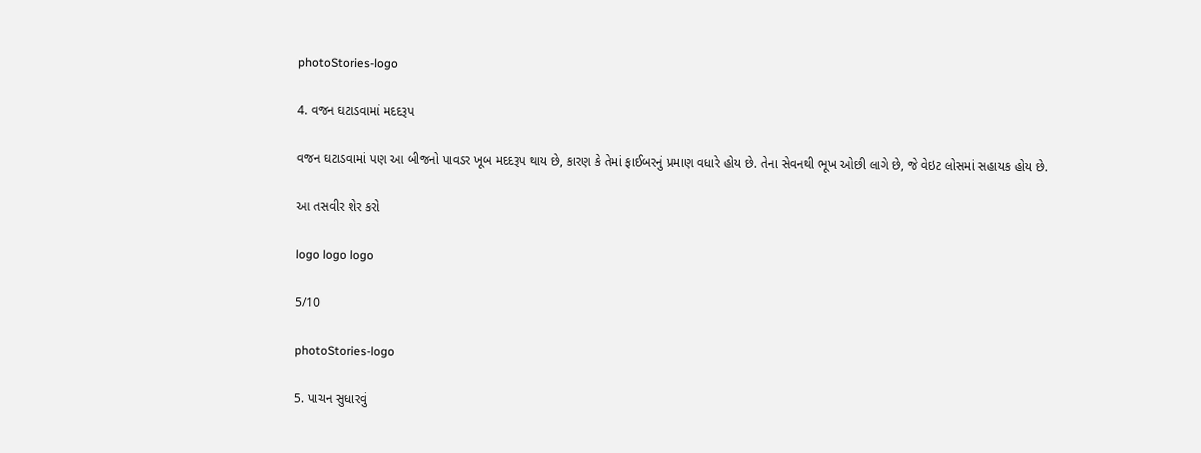photoStories-logo

4. વજન ઘટાડવામાં મદદરૂપ

વજન ઘટાડવામાં પણ આ બીજનો પાવડર ખૂબ મદદરૂપ થાય છે, કારણ કે તેમાં ફાઈબરનું પ્રમાણ વધારે હોય છે. તેના સેવનથી ભૂખ ઓછી લાગે છે, જે વેઇટ લોસમાં સહાયક હોય છે.

આ તસવીર શેર કરો

logo logo logo

5/10

photoStories-logo

5. પાચન સુધારવું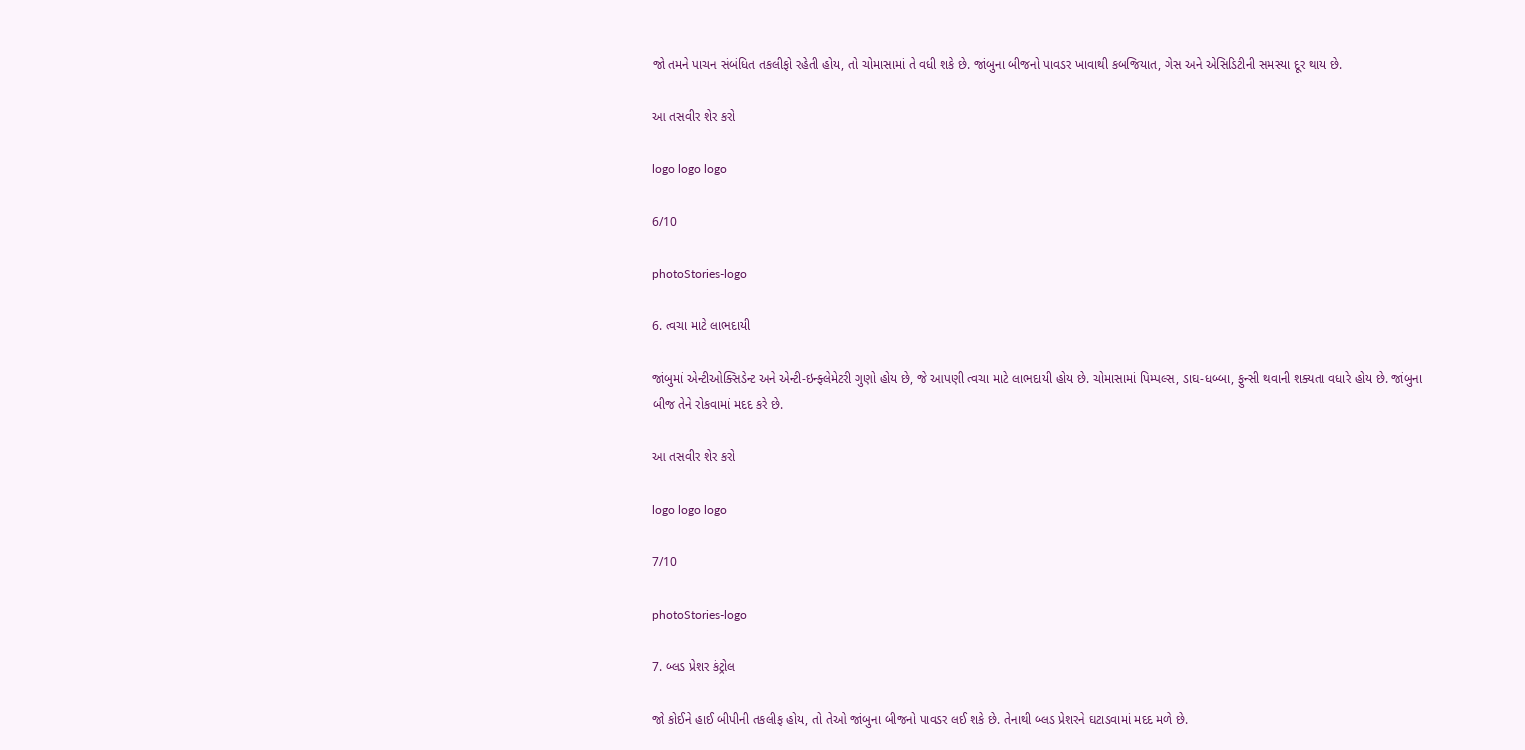જો તમને પાચન સંબંધિત તકલીફો રહેતી હોય, તો ચોમાસામાં તે વધી શકે છે. જાંબુના બીજનો પાવડર ખાવાથી કબજિયાત, ગેસ અને એસિડિટીની સમસ્યા દૂર થાય છે.

આ તસવીર શેર કરો

logo logo logo

6/10

photoStories-logo

6. ત્વચા માટે લાભદાયી

જાંબુમાં એન્ટીઓક્સિડેન્ટ અને એન્ટી-ઇન્ફ્લેમેટરી ગુણો હોય છે, જે આપણી ત્વચા માટે લાભદાયી હોય છે. ચોમાસામાં પિમ્પલ્સ, ડાઘ-ધબ્બા, ફુન્સી થવાની શક્યતા વધારે હોય છે. જાંબુના બીજ તેને રોકવામાં મદદ કરે છે.

આ તસવીર શેર કરો

logo logo logo

7/10

photoStories-logo

7. બ્લડ પ્રેશર કંટ્રોલ

જો કોઈને હાઈ બીપીની તકલીફ હોય, તો તેઓ જાંબુના બીજનો પાવડર લઈ શકે છે. તેનાથી બ્લડ પ્રેશરને ઘટાડવામાં મદદ મળે છે.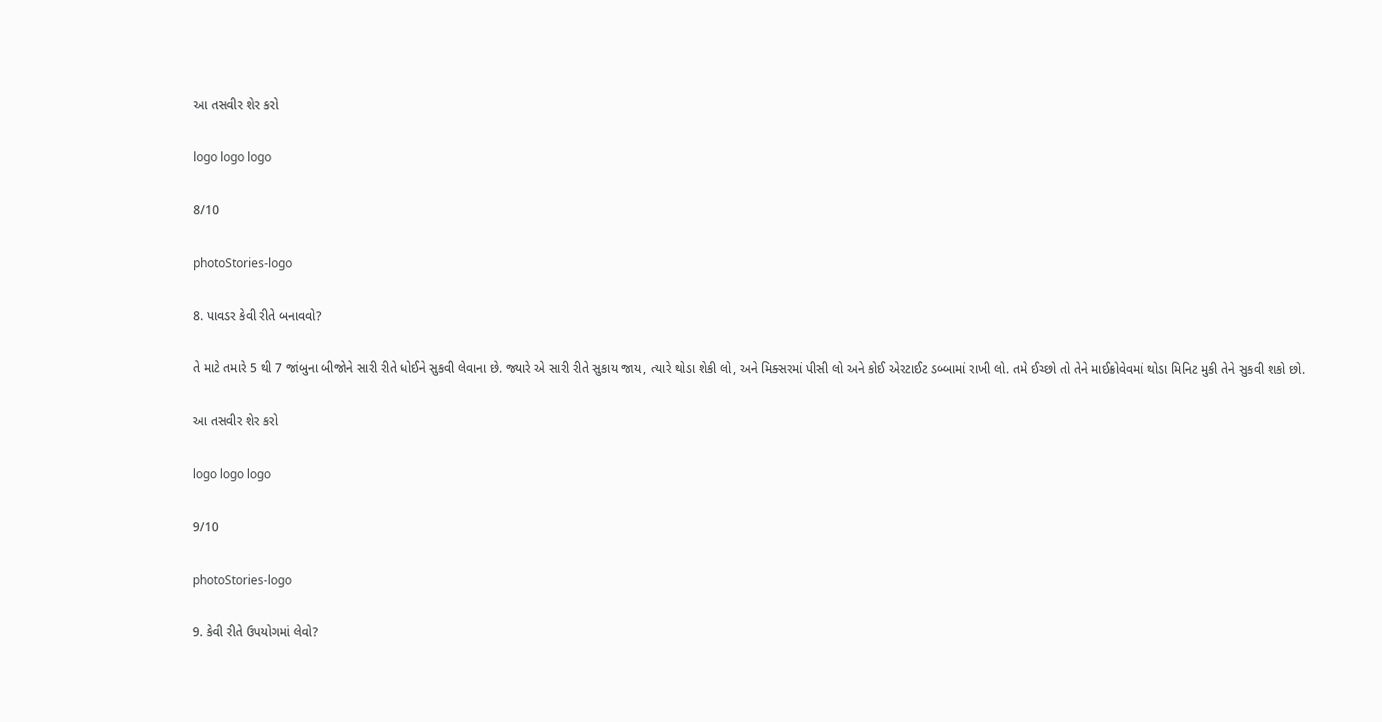આ તસવીર શેર કરો

logo logo logo

8/10

photoStories-logo

8. પાવડર કેવી રીતે બનાવવો?

તે માટે તમારે 5 થી 7 જાંબુના બીજોને સારી રીતે ધોઈને સુકવી લેવાના છે. જ્યારે એ સારી રીતે સુકાય જાય, ત્યારે થોડા શેકી લો, અને મિક્સરમાં પીસી લો અને કોઈ એરટાઈટ ડબ્બામાં રાખી લો. તમે ઈચ્છો તો તેને માઈક્રોવેવમાં થોડા મિનિટ મુકી તેને સુકવી શકો છો.

આ તસવીર શેર કરો

logo logo logo

9/10

photoStories-logo

9. કેવી રીતે ઉપયોગમાં લેવો?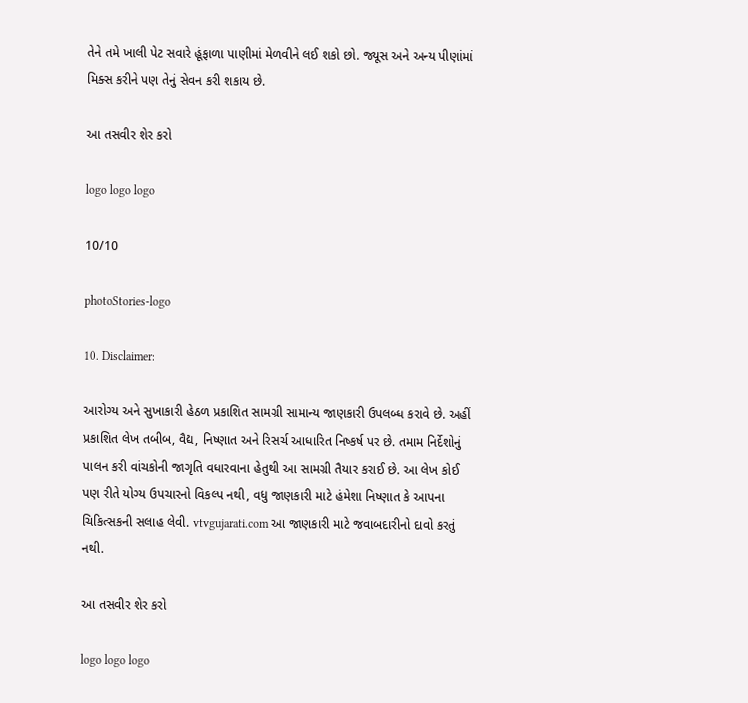તેને તમે ખાલી પેટ સવારે હૂંફાળા પાણીમાં મેળવીને લઈ શકો છો. જ્યૂસ અને અન્ય પીણાંમાં મિક્સ કરીને પણ તેનું સેવન કરી શકાય છે.

આ તસવીર શેર કરો

logo logo logo

10/10

photoStories-logo

10. Disclaimer:

આરોગ્ય અને સુખાકારી હેઠળ પ્રકાશિત સામગ્રી સામાન્ય જાણકારી ઉપલબ્ધ કરાવે છે. અહીં પ્રકાશિત લેખ તબીબ, વૈદ્ય, નિષ્ણાત અને રિસર્ચ આધારિત નિષ્કર્ષ પર છે. તમામ નિર્દેશોનું પાલન કરી વાંચકોની જાગૃતિ વધારવાના હેતુથી આ સામગ્રી તૈયાર કરાઈ છે. આ લેખ કોઈ પણ રીતે યોગ્ય ઉપચારનો વિકલ્પ નથી, વધુ જાણકારી માટે હંમેશા નિષ્ણાત કે આપના ચિકિત્સકની સલાહ લેવી. vtvgujarati.com આ જાણકારી માટે જવાબદારીનો દાવો કરતું નથી.

આ તસવીર શેર કરો

logo logo logo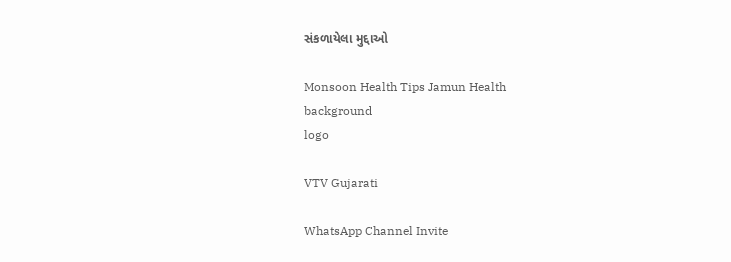સંકળાયેલા મુદ્દાઓ

Monsoon Health Tips Jamun Health
background
logo

VTV Gujarati

WhatsApp Channel Invite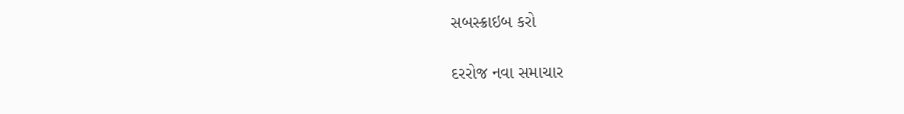સબસ્ક્રાઇબ કરો

દરરોજ નવા સમાચાર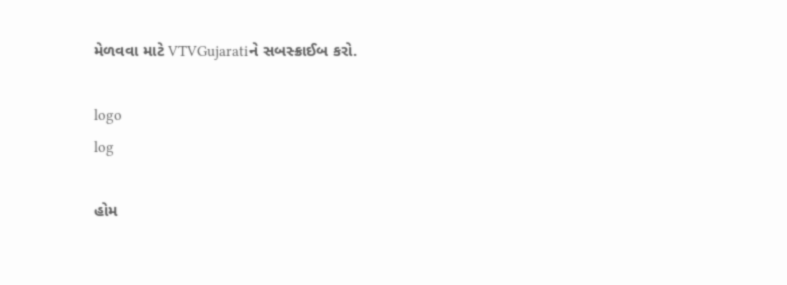મેળવવા માટે VTVGujaratiને સબસ્ક્રાઈબ કરો.

logo
log

હોમ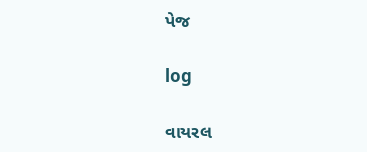પેજ

log

વાયરલ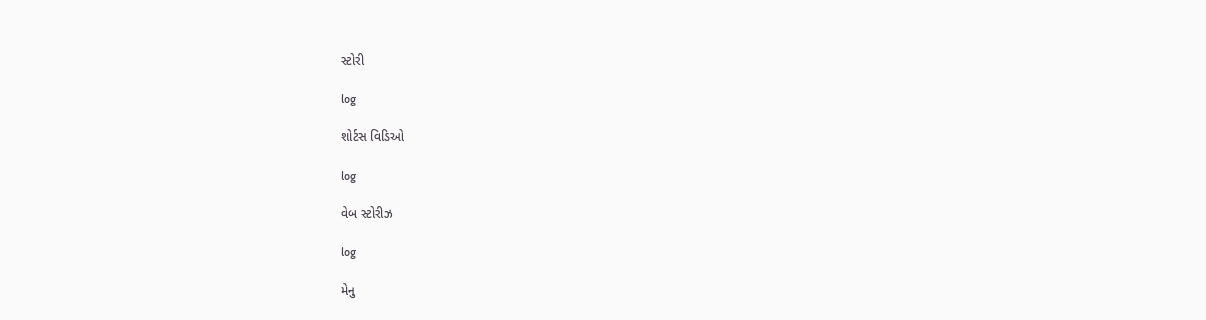સ્ટોરી

log

શોર્ટસ વિડિઓ

log

વેબ સ્ટોરીઝ

log

મેનુ